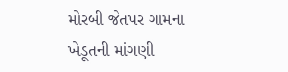મોરબી જેતપર ગામના ખેડૂતની માંગણી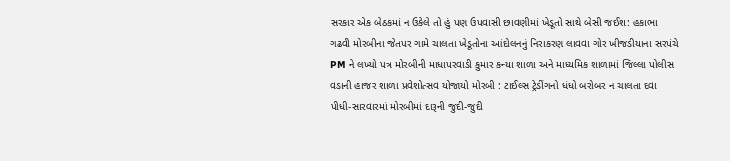સરકાર એક બેઠકમાં ન ઉકેલે તો હું પણ ઉપવાસી છાવણીમાં ખેડૂતો સાથે બેસી જઈશ: હકાભા ગઢવી મોરબીના જેતપર ગામે ચાલતા ખેડૂતોના આંદોલનનું નિરાકરણ લાવવા ગોર ખીજડીયાના સરપંચે PM ને લખ્યો પત્ર મોરબીની માધાપરવાડી કુમાર કન્યા શાળા અને માધ્યમિક શાળામાં જિલ્લા પોલીસ વડાની હાજર શાળા પ્રવેશોત્સવ યોજાયો મોરબી : ટાઈલ્સ ટ્રેડીંગનો ધંધો બરોબર ન ચાલતા દવા પીધી-સારવારમાં મોરબીમાં દારૂની જુદી-જુદી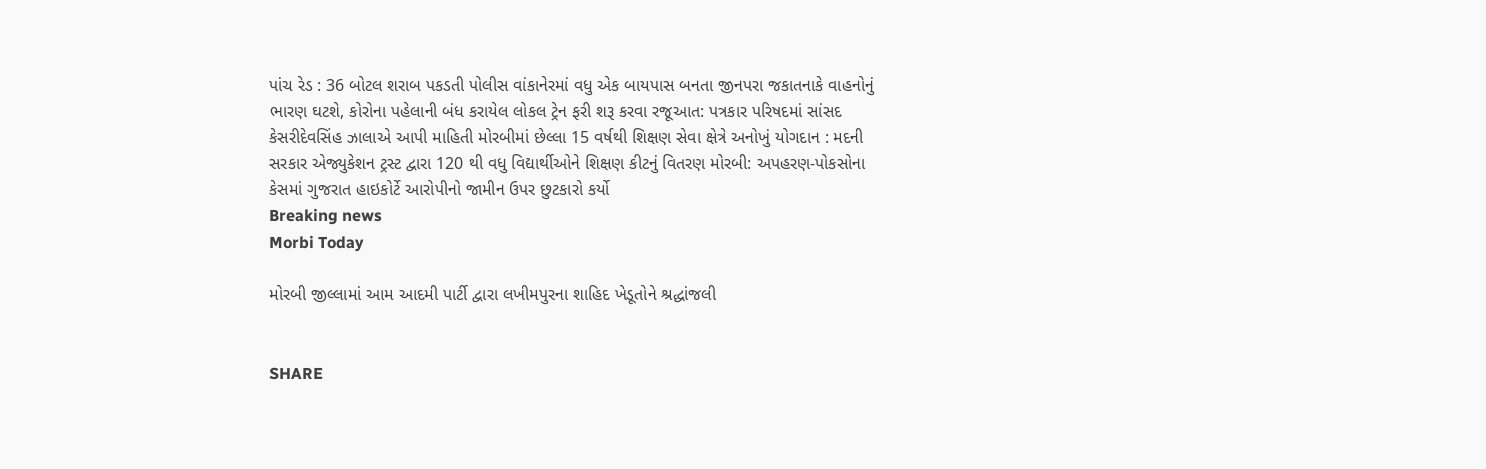પાંચ રેડ : 36 બોટલ શરાબ પકડતી પોલીસ વાંકાનેરમાં વધુ એક બાયપાસ બનતા જીનપરા જકાતનાકે વાહનોનું ભારણ ઘટશે, કોરોના પહેલાની બંધ કરાયેલ લોકલ ટ્રેન ફરી શરૂ કરવા રજૂઆત: પત્રકાર પરિષદમાં સાંસદ કેસરીદેવસિંહ ઝાલાએ આપી માહિતી મોરબીમાં છેલ્લા 15 વર્ષથી શિક્ષણ સેવા ક્ષેત્રે અનોખું યોગદાન : મદની સરકાર એજ્યુકેશન ટ્રસ્ટ દ્વારા 120 થી વધુ વિદ્યાર્થીઓને શિક્ષણ કીટનું વિતરણ મોરબી: અપહરણ-પોકસોના કેસમાં ગુજરાત હાઇકોર્ટે આરોપીનો જામીન ઉપર છુટકારો કર્યો
Breaking news
Morbi Today

મોરબી જીલ્લામાં આમ આદમી પાર્ટી દ્વારા લખીમપુરના શાહિદ ખેડૂતોને શ્રદ્ધાંજલી


SHARE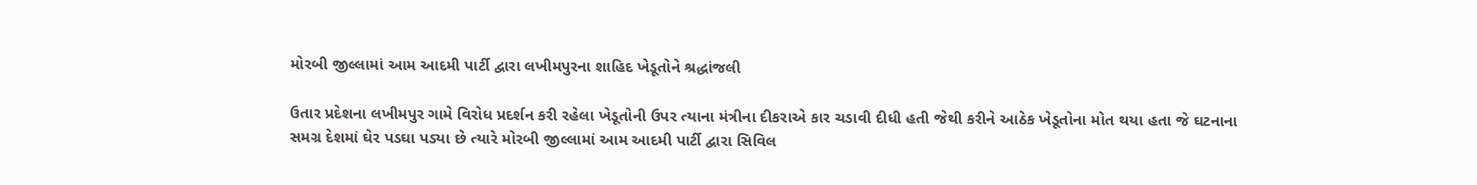મોરબી જીલ્લામાં આમ આદમી પાર્ટી દ્વારા લખીમપુરના શાહિદ ખેડૂતોને શ્રદ્ધાંજલી

ઉતાર પ્રદેશના લખીમપુર ગામે વિરોધ પ્રદર્શન કરી રહેલા ખેડૂતોની ઉપર ત્યાના મંત્રીના દીકરાએ કાર ચડાવી દીધી હતી જેથી કરીને આઠેક ખેડૂતોના મોત થયા હતા જે ઘટનાના સમગ્ર દેશમાં ઘેર પડઘા પડ્યા છે ત્યારે મોરબી જીલ્લામાં આમ આદમી પાર્ટી દ્વારા સિવિલ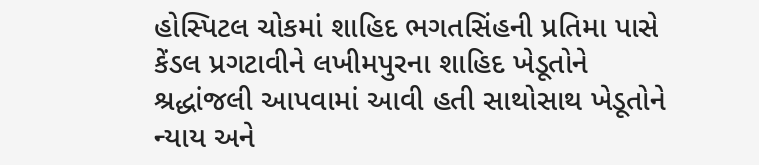હોસ્પિટલ ચોકમાં શાહિદ ભગતસિંહની પ્રતિમા પાસે કેંડલ પ્રગટાવીને લખીમપુરના શાહિદ ખેડૂતોને શ્રદ્ધાંજલી આપવામાં આવી હતી સાથોસાથ ખેડૂતોને ન્યાય અને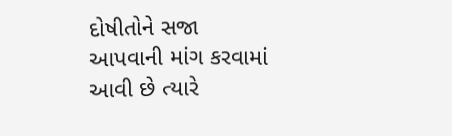દોષીતોને સજા આપવાની માંગ કરવામાં આવી છે ત્યારે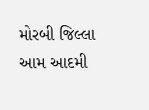મોરબી જિલ્લા આમ આદમી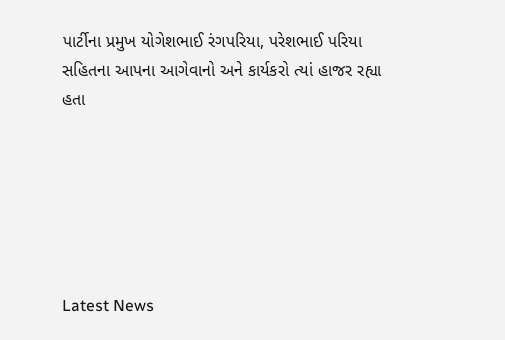પાર્ટીના પ્રમુખ યોગેશભાઈ રંગપરિયા, પરેશભાઈ પરિયા સહિતના આપના આગેવાનો અને કાર્યકરો ત્યાં હાજર રહ્યા હતા






Latest News